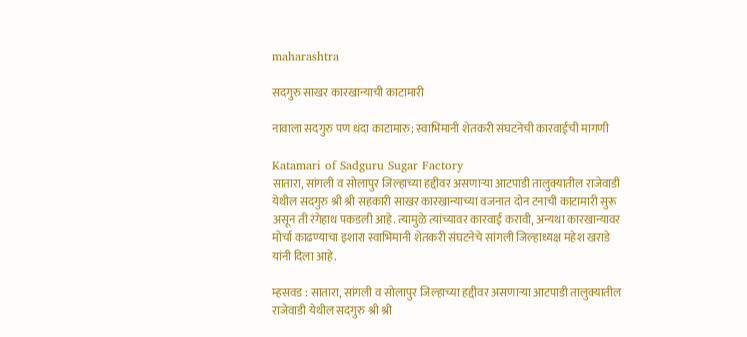maharashtra

सदगुरु साखर कारखान्याची काटामारी

नावाला सदगुरु पण धंदा काटामारु; स्वाभिमानी शेतकरी संघटनेची कारवाईची मागणी

Katamari of Sadguru Sugar Factory
सातारा, सांगली व सोलापुर जिल्हाच्या हद्दीवर असणाऱ्या आटपाडी तालुक्यातील राजेवाडी येथील सदगुरु श्री श्री सहकारी साखर कारखान्याच्या वजनात दोन टनाची काटामारी सुरू असून ती रंगेहाथ पकडली आहे. त्यामुळे त्यांच्यावर कारवाई करावी, अन्यथा कारखान्यावर मोर्चा काढण्याचा इशारा स्वाभिमानी शेतकरी संघटनेचे सांगली जिल्हाध्यक्ष महेश खराडे यांनी दिला आहे.

म्हसवड : सातारा, सांगली व सोलापुर जिल्हाच्या हद्दीवर असणाऱ्या आटपाडी तालुक्यातील राजेवाडी येथील सदगुरु श्री श्री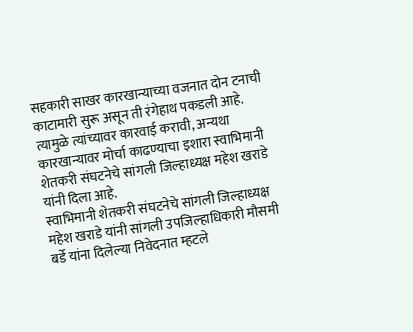सहकारी साखर कारखान्याच्या वजनात दोन टनाची काटामारी सुरू असून ती रंगेहाथ पकडली आहे. त्यामुळे त्यांच्यावर कारवाई करावी, अन्यथा कारखान्यावर मोर्चा काढण्याचा इशारा स्वाभिमानी शेतकरी संघटनेचे सांगली जिल्हाध्यक्ष महेश खराडे यांनी दिला आहे.
स्वाभिमानी शेतकरी संघटनेचे सांगली जिल्हाध्यक्ष महेश खराडे यांनी सांगली उपजिल्हाधिकारी मौसमी बर्डे यांना दिलेल्या निवेदनात म्हटले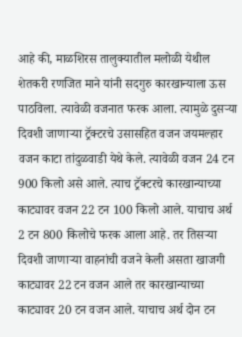आहे की, माळशिरस तालुक्यातील मलोळी येथील शेतकरी रणजित माने यांनी सदगुरु कारखान्याला ऊस पाठविला. त्यावेळी वजनात फरक आला. त्यामुळे दुसऱ्या दिवशी जाणाऱ्या ट्रॅक्टरचे उसासहित वजन जयमल्हार वजन काटा तांदुळवाडी येथे केले. त्यावेळी वजन 24 टन 900 किलो असे आले. त्याच ट्रॅक्टरचे कारखान्याच्या काट्यावर वजन 22 टन 100 किलो आले. याचाच अर्थ 2 टन 800 किलोचे फरक आला आहे. तर तिसऱ्या दिवशी जाणाऱ्या वाहनांची वजने केली असता खाजगी काट्यावर 22 टन वजन आले तर कारखान्याच्या काट्यावर 20 टन वजन आले. याचाच अर्थ दोन टन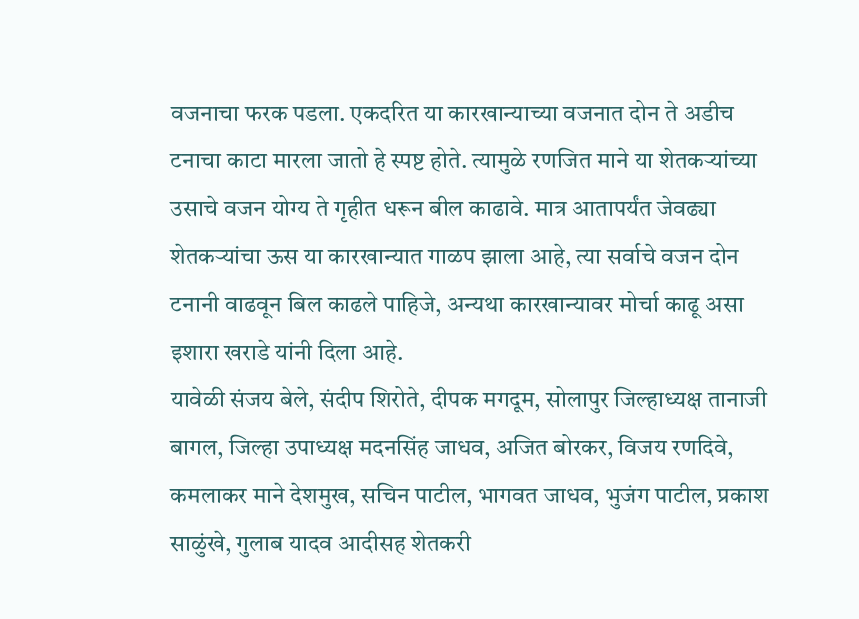वजनाचा फरक पडला. एकदरित या कारखान्याच्या वजनात दोन ते अडीच टनाचा काटा मारला जातो हे स्पष्ट होते. त्यामुळे रणजित माने या शेतकऱ्यांच्या उसाचे वजन योग्य ते गृहीत धरून बील काढावे. मात्र आतापर्यंत जेवढ्या शेतकऱ्यांचा ऊस या कारखान्यात गाळप झाला आहे, त्या सर्वाचे वजन दोन टनानी वाढवून बिल काढले पाहिजे, अन्यथा कारखान्यावर मोर्चा काढू असा इशारा खराडे यांनी दिला आहे.
यावेळी संजय बेले, संदीप शिरोते, दीपक मगदूम, सोलापुर जिल्हाध्यक्ष तानाजी बागल, जिल्हा उपाध्यक्ष मदनसिंह जाधव, अजित बोरकर, विजय रणदिवे, कमलाकर माने देशमुख, सचिन पाटील, भागवत जाधव, भुजंग पाटील, प्रकाश साळुंखे, गुलाब यादव आदीसह शेतकरी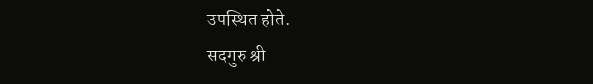उपस्थित होते.
सदगुरु श्री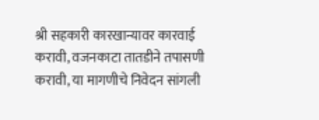श्री सहकारी कारखान्यावर कारवाई करावी, वजनकाटा तातडीने तपासणी करावी, या मागणीचे निवेदन सांगली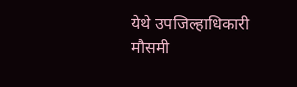येथे उपजिल्हाधिकारी मौसमी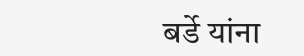बर्डे यांना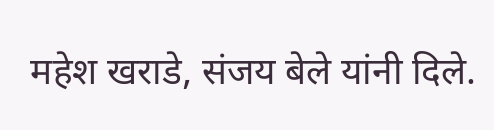महेश खराडे, संजय बेले यांनी दिले.